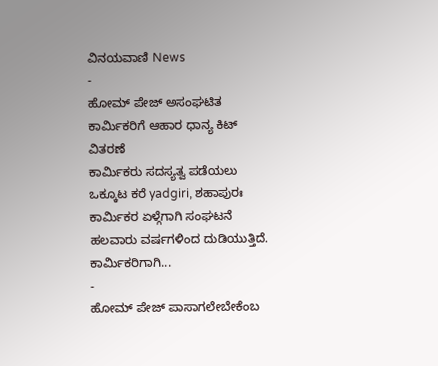ವಿನಯವಾಣಿ News
-
ಹೋಮ್ ಪೇಜ್ ಅಸಂಘಟಿತ ಕಾರ್ಮಿಕರಿಗೆ ಆಹಾರ ಧಾನ್ಯ ಕಿಟ್ ವಿತರಣೆ
ಕಾರ್ಮಿಕರು ಸದಸ್ಯತ್ವ ಪಡೆಯಲು ಒಕ್ಕೂಟ ಕರೆ yadgiri, ಶಹಾಪುರಃ ಕಾರ್ಮಿಕರ ಏಳ್ಗೆಗಾಗಿ ಸಂಘಟನೆ ಹಲವಾರು ವರ್ಷಗಳಿಂದ ದುಡಿಯುತ್ತಿದೆ. ಕಾರ್ಮಿಕರಿಗಾಗಿ...
-
ಹೋಮ್ ಪೇಜ್ ಪಾಸಾಗಲೇಬೇಕೆಂಬ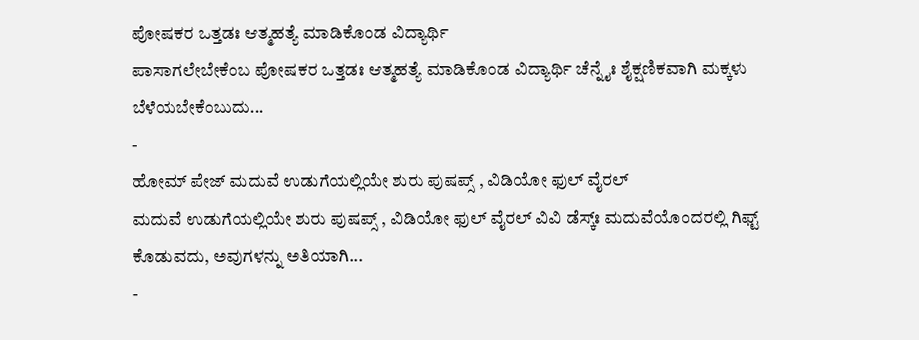ಪೋಷಕರ ಒತ್ತಡಃ ಆತ್ಮಹತ್ಯೆ ಮಾಡಿಕೊಂಡ ವಿದ್ಯಾರ್ಥಿ
ಪಾಸಾಗಲೇಬೇಕೆಂಬ ಪೋಷಕರ ಒತ್ತಡಃ ಆತ್ಮಹತ್ಯೆ ಮಾಡಿಕೊಂಡ ವಿದ್ಯಾರ್ಥಿ ಚೆನ್ನೈಃ ಶೈಕ್ಷಣಿಕವಾಗಿ ಮಕ್ಕಳು ಬೆಳೆಯಬೇಕೆಂಬುದು...
-
ಹೋಮ್ ಪೇಜ್ ಮದುವೆ ಉಡುಗೆಯಲ್ಲಿಯೇ ಶುರು ಪುಷಪ್ಸ್ , ವಿಡಿಯೋ ಫುಲ್ ವೈರಲ್
ಮದುವೆ ಉಡುಗೆಯಲ್ಲಿಯೇ ಶುರು ಪುಷಪ್ಸ್ , ವಿಡಿಯೋ ಫುಲ್ ವೈರಲ್ ವಿವಿ ಡೆಸ್ಕ್ಃ ಮದುವೆಯೊಂದರಲ್ಲಿ ಗಿಫ್ಟ್ ಕೊಡುವದು, ಅವುಗಳನ್ನು ಅತಿಯಾಗಿ...
-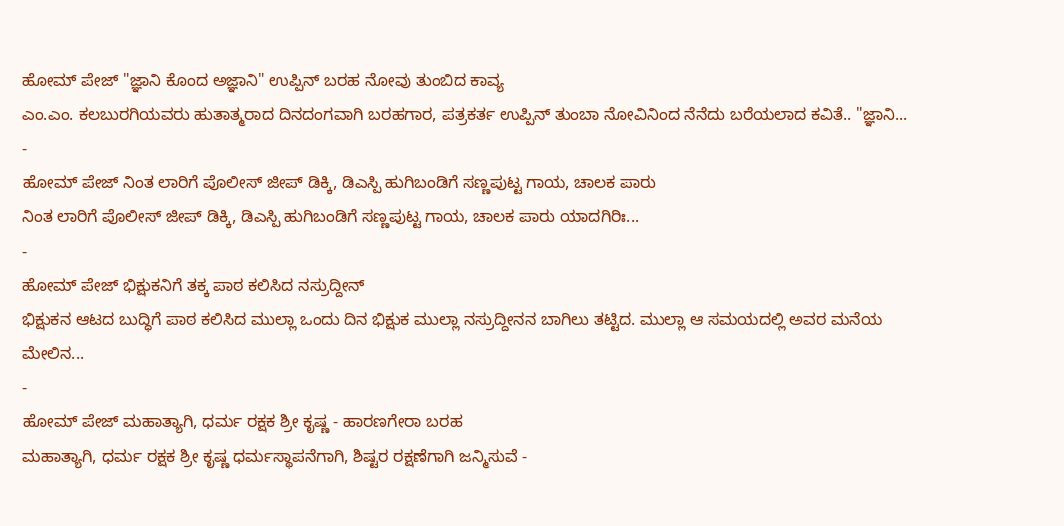ಹೋಮ್ ಪೇಜ್ "ಜ್ಞಾನಿ ಕೊಂದ ಅಜ್ಞಾನಿ" ಉಪ್ಪಿನ್ ಬರಹ ನೋವು ತುಂಬಿದ ಕಾವ್ಯ
ಎಂ.ಎಂ. ಕಲಬುರಗಿಯವರು ಹುತಾತ್ಮರಾದ ದಿನದಂಗವಾಗಿ ಬರಹಗಾರ, ಪತ್ರಕರ್ತ ಉಪ್ಪಿನ್ ತುಂಬಾ ನೋವಿನಿಂದ ನೆನೆದು ಬರೆಯಲಾದ ಕವಿತೆ.. "ಜ್ಞಾನಿ...
-
ಹೋಮ್ ಪೇಜ್ ನಿಂತ ಲಾರಿಗೆ ಪೊಲೀಸ್ ಜೀಪ್ ಡಿಕ್ಕಿ, ಡಿಎಸ್ಪಿ ಹುಗಿಬಂಡಿಗೆ ಸಣ್ಣಪುಟ್ಟ ಗಾಯ, ಚಾಲಕ ಪಾರು
ನಿಂತ ಲಾರಿಗೆ ಪೊಲೀಸ್ ಜೀಪ್ ಡಿಕ್ಕಿ, ಡಿಎಸ್ಪಿ ಹುಗಿಬಂಡಿಗೆ ಸಣ್ಣಪುಟ್ಟ ಗಾಯ, ಚಾಲಕ ಪಾರು ಯಾದಗಿರಿಃ...
-
ಹೋಮ್ ಪೇಜ್ ಭಿಕ್ಷುಕನಿಗೆ ತಕ್ಕ ಪಾಠ ಕಲಿಸಿದ ನಸ್ರುದ್ದೀನ್
ಭಿಕ್ಷುಕನ ಆಟದ ಬುದ್ಧಿಗೆ ಪಾಠ ಕಲಿಸಿದ ಮುಲ್ಲಾ ಒಂದು ದಿನ ಭಿಕ್ಷುಕ ಮುಲ್ಲಾ ನಸ್ರುದ್ದೀನನ ಬಾಗಿಲು ತಟ್ಟಿದ. ಮುಲ್ಲಾ ಆ ಸಮಯದಲ್ಲಿ ಅವರ ಮನೆಯ ಮೇಲಿನ...
-
ಹೋಮ್ ಪೇಜ್ ಮಹಾತ್ಯಾಗಿ, ಧರ್ಮ ರಕ್ಷಕ ಶ್ರೀ ಕೃಷ್ಣ - ಹಾರಣಗೇರಾ ಬರಹ
ಮಹಾತ್ಯಾಗಿ, ಧರ್ಮ ರಕ್ಷಕ ಶ್ರೀ ಕೃಷ್ಣ ಧರ್ಮಸ್ಥಾಪನೆಗಾಗಿ, ಶಿಷ್ಟರ ರಕ್ಷಣೆಗಾಗಿ ಜನ್ಮಿಸುವೆ -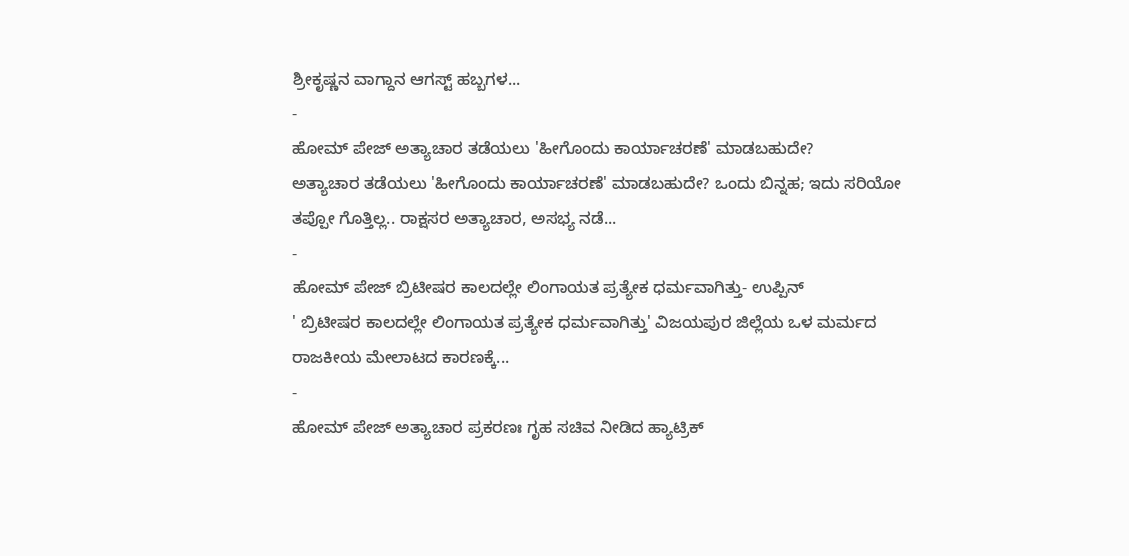ಶ್ರೀಕೃಷ್ಣನ ವಾಗ್ದಾನ ಆಗಸ್ಟ್ ಹಬ್ಬಗಳ...
-
ಹೋಮ್ ಪೇಜ್ ಅತ್ಯಾಚಾರ ತಡೆಯಲು 'ಹೀಗೊಂದು ಕಾರ್ಯಾಚರಣೆ' ಮಾಡಬಹುದೇ?
ಅತ್ಯಾಚಾರ ತಡೆಯಲು 'ಹೀಗೊಂದು ಕಾರ್ಯಾಚರಣೆ' ಮಾಡಬಹುದೇ? ಒಂದು ಬಿನ್ನಹ; ಇದು ಸರಿಯೋ ತಪ್ಪೋ ಗೊತ್ತಿಲ್ಲ.. ರಾಕ್ಷಸರ ಅತ್ಯಾಚಾರ, ಅಸಭ್ಯ ನಡೆ...
-
ಹೋಮ್ ಪೇಜ್ ಬ್ರಿಟೀಷರ ಕಾಲದಲ್ಲೇ ಲಿಂಗಾಯತ ಪ್ರತ್ಯೇಕ ಧರ್ಮವಾಗಿತ್ತು- ಉಪ್ಪಿನ್
' ಬ್ರಿಟೀಷರ ಕಾಲದಲ್ಲೇ ಲಿಂಗಾಯತ ಪ್ರತ್ಯೇಕ ಧರ್ಮವಾಗಿತ್ತು' ವಿಜಯಪುರ ಜಿಲ್ಲೆಯ ಒಳ ಮರ್ಮದ ರಾಜಕೀಯ ಮೇಲಾಟದ ಕಾರಣಕ್ಕೆ...
-
ಹೋಮ್ ಪೇಜ್ ಅತ್ಯಾಚಾರ ಪ್ರಕರಣಃ ಗೃಹ ಸಚಿವ ನೀಡಿದ ಹ್ಯಾಟ್ರಿಕ್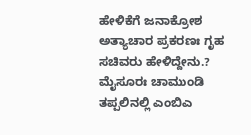ಹೇಳಿಕೆಗೆ ಜನಾಕ್ರೋಶ
ಅತ್ಯಾಚಾರ ಪ್ರಕರಣಃ ಗೃಹ ಸಚಿವರು ಹೇಳಿದ್ದೇನು.? ಮೈಸೂರಃ ಚಾಮುಂಡಿ ತಪ್ಪಲಿನಲ್ಲಿ ಎಂಬಿಎ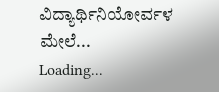ವಿದ್ಯಾರ್ಥಿನಿಯೋರ್ವಳ ಮೇಲೆ...
Loading...